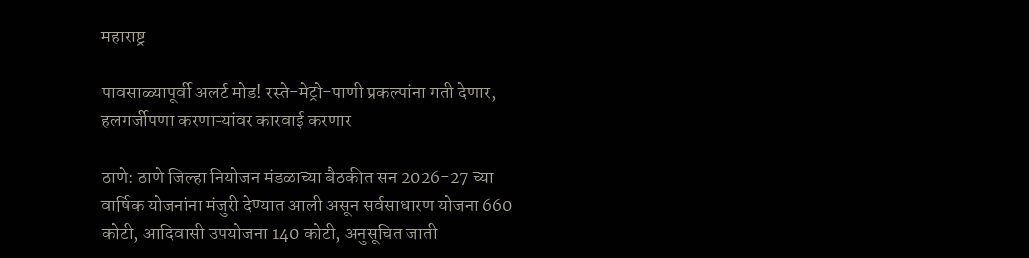महाराष्ट्र

पावसाळ्यापूर्वी अलर्ट मोड! रस्ते-मेट्रो-पाणी प्रकल्पांना गती देणार, हलगर्जीपणा करणाऱ्यांवर कारवाई करणार

ठाणे: ठाणे जिल्हा नियोजन मंडळाच्या बैठकीत सन 2026-27 च्या वार्षिक योजनांना मंजुरी देण्यात आली असून सर्वसाधारण योजना 660 कोटी, आदिवासी उपयोजना 140 कोटी, अनुसूचित जाती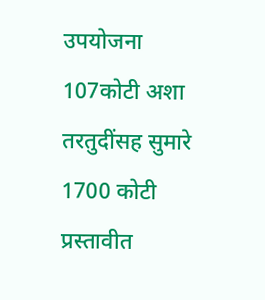उपयोजना 107कोटी अशा तरतुदींसह सुमारे 1700 कोटी प्रस्तावीत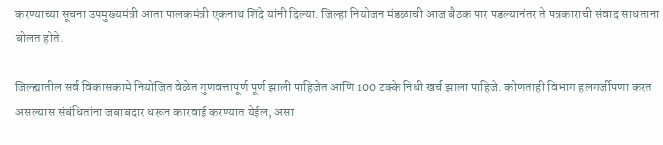करण्याच्या सूचना उपमुख्यमंत्री आता पालकमंत्री एकनाथ शिंदे यांनी दिल्या. जिल्हा नियोजन मंडळाची आज बैठक पार पडल्यानंतर ते पत्रकाराची संवाद साधताना बोलत होते.

जिल्ह्यातील सर्व विकासकामे नियोजित वेळेत गुणवत्तापूर्ण पूर्ण झाली पाहिजेत आणि 100 टक्के निधी खर्च झाला पाहिजे. कोणताही विभाग हलगर्जीपणा करत असल्यास संबंधितांना जबाबदार धरून कारवाई करण्यात येईल, असा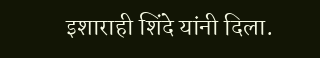इशाराही शिंदे यांनी दिला.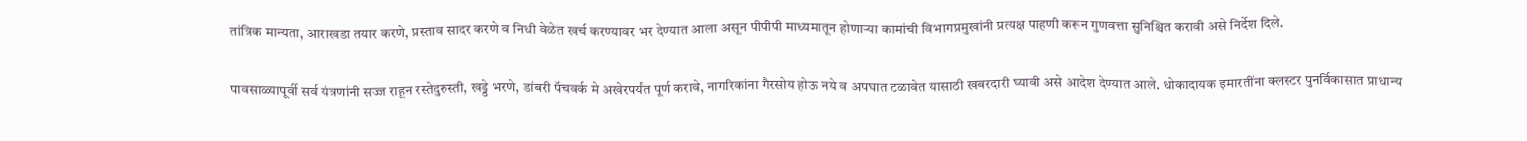तांत्रिक मान्यता, आराखडा तयार करणे, प्रस्ताव सादर करणे व निधी वेळेत खर्च करण्यावर भर देण्यात आला असून पीपीपी माध्यमातून होणाऱ्या कामांची विभागप्रमुखांनी प्रत्यक्ष पाहणी करून गुणवत्ता सुनिश्चित करावी असे निर्देश दिले.

पावसाळ्यापूर्वी सर्व यंत्रणांनी सज्ज राहून रस्तेदुरुस्ती, खड्डे भरणे, डांबरी पॅचवर्क मे अखेरपर्यंत पूर्ण करावे, नागरिकांना गैरसोय होऊ नये व अपघात टळावेत यासाठी खबरदारी घ्यावी असे आदेश देण्यात आले. धोकादायक इमारतींना क्लस्टर पुनर्विकासात प्राधान्य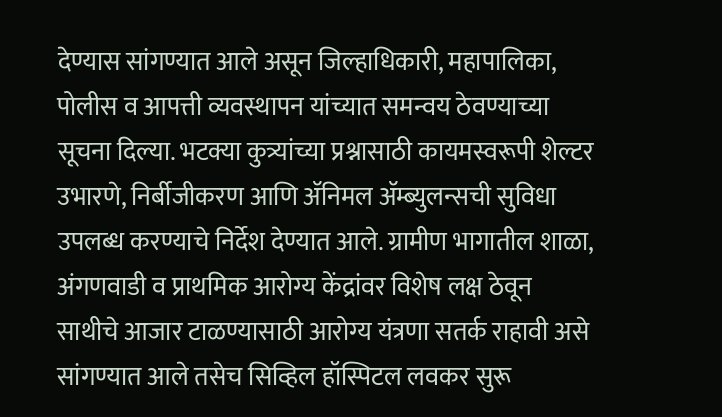देण्यास सांगण्यात आले असून जिल्हाधिकारी, महापालिका, पोलीस व आपत्ती व्यवस्थापन यांच्यात समन्वय ठेवण्याच्या सूचना दिल्या. भटक्या कुत्र्यांच्या प्रश्नासाठी कायमस्वरूपी शेल्टर उभारणे, निर्बीजीकरण आणि ॲनिमल ॲम्ब्युलन्सची सुविधा उपलब्ध करण्याचे निर्देश देण्यात आले. ग्रामीण भागातील शाळा, अंगणवाडी व प्राथमिक आरोग्य केंद्रांवर विशेष लक्ष ठेवून साथीचे आजार टाळण्यासाठी आरोग्य यंत्रणा सतर्क राहावी असे सांगण्यात आले तसेच सिव्हिल हॉस्पिटल लवकर सुरू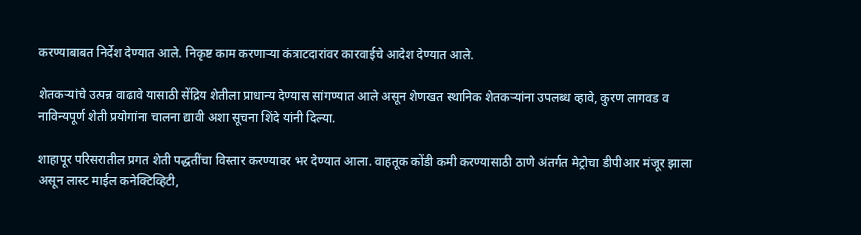करण्याबाबत निर्देश देण्यात आले. निकृष्ट काम करणाऱ्या कंत्राटदारांवर कारवाईचे आदेश देण्यात आले.

शेतकऱ्यांचे उत्पन्न वाढावे यासाठी सेंद्रिय शेतीला प्राधान्य देण्यास सांगण्यात आले असून शेणखत स्थानिक शेतकऱ्यांना उपलब्ध व्हावे, कुरण लागवड व नाविन्यपूर्ण शेती प्रयोगांना चालना द्यावी अशा सूचना शिंदे यांनी दिल्या.

शाहापूर परिसरातील प्रगत शेती पद्धतींचा विस्तार करण्यावर भर देण्यात आला. वाहतूक कोंडी कमी करण्यासाठी ठाणे अंतर्गत मेट्रोचा डीपीआर मंजूर झाला असून लास्ट माईल कनेक्टिव्हिटी,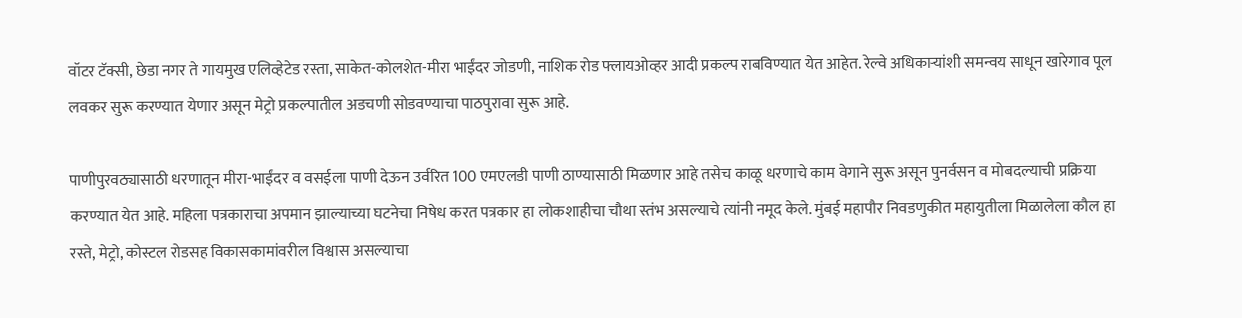वॉटर टॅक्सी, छेडा नगर ते गायमुख एलिव्हेटेड रस्ता, साकेत-कोलशेत-मीरा भाईंदर जोडणी, नाशिक रोड फ्लायओव्हर आदी प्रकल्प राबविण्यात येत आहेत. रेल्वे अधिकाऱ्यांशी समन्वय साधून खारेगाव पूल लवकर सुरू करण्यात येणार असून मेट्रो प्रकल्पातील अडचणी सोडवण्याचा पाठपुरावा सुरू आहे.

पाणीपुरवठ्यासाठी धरणातून मीरा-भाईंदर व वसईला पाणी देऊन उर्वरित 100 एमएलडी पाणी ठाण्यासाठी मिळणार आहे तसेच काळू धरणाचे काम वेगाने सुरू असून पुनर्वसन व मोबदल्याची प्रक्रिया करण्यात येत आहे. महिला पत्रकाराचा अपमान झाल्याच्या घटनेचा निषेध करत पत्रकार हा लोकशाहीचा चौथा स्तंभ असल्याचे त्यांनी नमूद केले. मुंबई महापौर निवडणुकीत महायुतीला मिळालेला कौल हा रस्ते, मेट्रो, कोस्टल रोडसह विकासकामांवरील विश्वास असल्याचा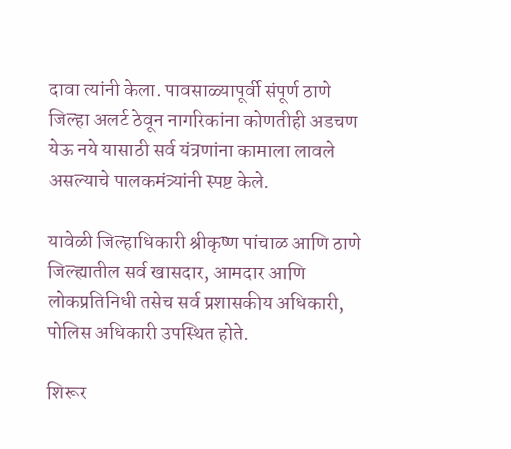दावा त्यांनी केला. पावसाळ्यापूर्वी संपूर्ण ठाणे जिल्हा अलर्ट ठेवून नागरिकांना कोणतीही अडचण येऊ नये यासाठी सर्व यंत्रणांना कामाला लावले असल्याचे पालकमंत्र्यांनी स्पष्ट केले.

यावेळी जिल्हाधिकारी श्रीकृष्ण पांचाळ आणि ठाणे जिल्ह्यातील सर्व खासदार, आमदार आणि लोकप्रतिनिधी तसेच सर्व प्रशासकीय अधिकारी, पोलिस अधिकारी उपस्थित होते.

शिरूर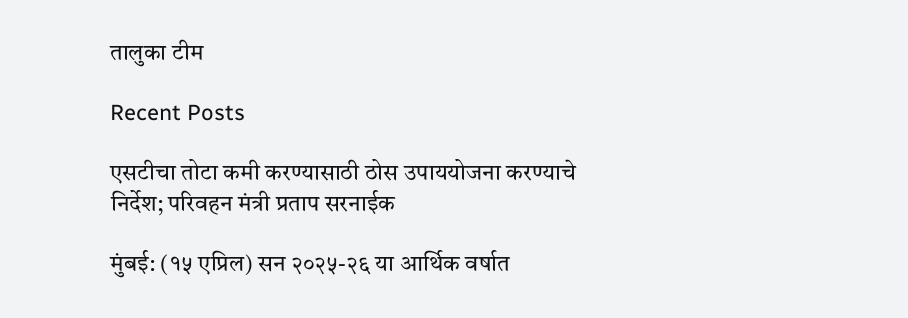तालुका टीम

Recent Posts

एसटीचा तोटा कमी करण्यासाठी ठोस उपाययोजना करण्याचे निर्देश; परिवहन मंत्री प्रताप सरनाईक

मुंबई: (१५ एप्रिल) सन २०२५-२६ या आर्थिक वर्षात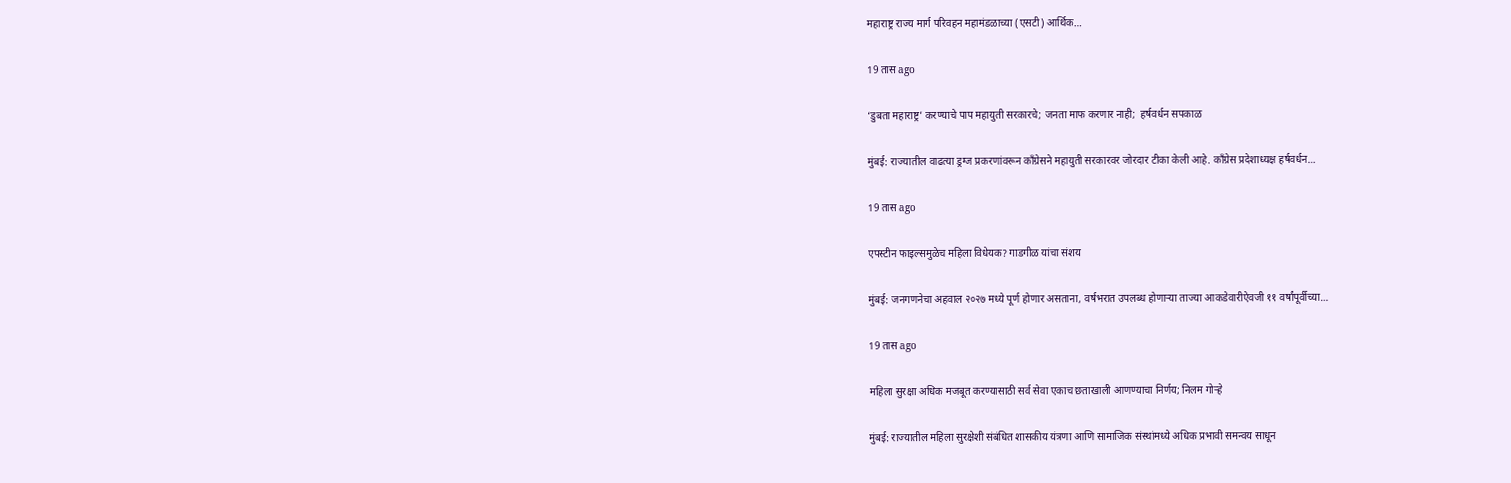महाराष्ट्र राज्य मार्ग परिवहन महामंडळाच्या (एसटी) आर्थिक…

19 तास ago

‘डुबता महाराष्ट्र’ करण्याचे पाप महायुती सरकारचे; जनता माफ करणार नाही;  हर्षवर्धन सपकाळ

मुंबई: राज्यातील वाढत्या ड्रग्ज प्रकरणांवरून काँग्रेसने महायुती सरकारवर जोरदार टीका केली आहे. काँग्रेस प्रदेशाध्यक्ष हर्षवर्धन…

19 तास ago

एपस्टीन फाइल्समुळेच महिला विधेयक? गाडगीळ यांचा संशय

मुंबई: जनगणनेचा अहवाल २०२७ मध्ये पूर्ण होणार असताना, वर्षभरात उपलब्ध होणाऱ्या ताज्या आकडेवारीऐवजी ११ वर्षांपूर्वीच्या…

19 तास ago

महिला सुरक्षा अधिक मजबूत करण्यासाठी सर्व सेवा एकाच छताखाली आणण्याचा निर्णय; निलम गोऱ्हे

मुंबई: राज्यातील महिला सुरक्षेशी संबंधित शासकीय यंत्रणा आणि सामाजिक संस्थांमध्ये अधिक प्रभावी समन्वय साधून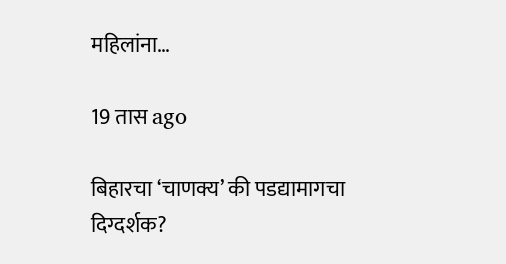महिलांना…

19 तास ago

बिहारचा ‘चाणक्य’ की पडद्यामागचा दिग्दर्शक?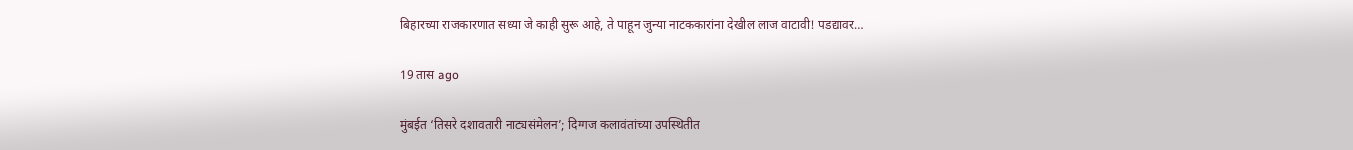बिहारच्या राजकारणात सध्या जे काही सुरू आहे, ते पाहून जुन्या नाटककारांना देखील लाज वाटावी! पडद्यावर…

19 तास ago

मुंबईत ‘तिसरे दशावतारी नाट्यसंमेलन’; दिग्गज कलावंतांच्या उपस्थितीत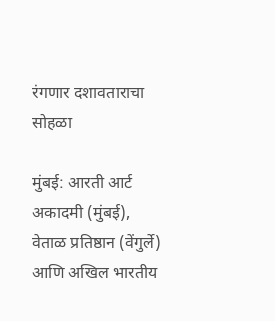रंगणार दशावताराचा सोहळा

मुंबई: आरती आर्ट अकादमी (मुंबई), वेताळ प्रतिष्ठान (वेंगुर्ले) आणि अखिल भारतीय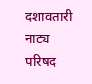दशावतारी नाट्य परिषद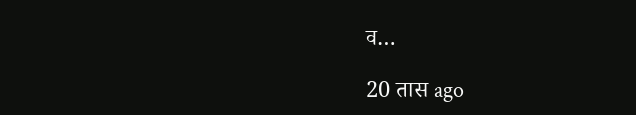व…

20 तास ago